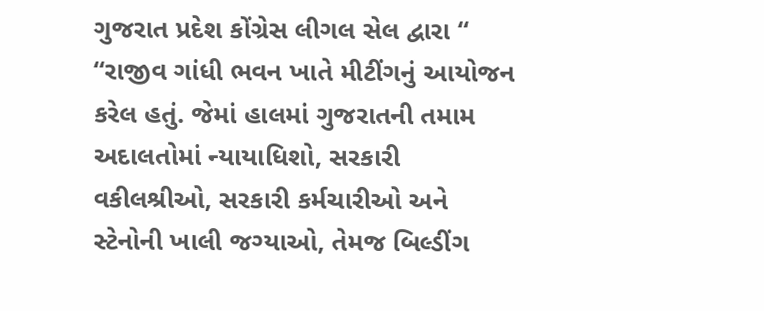ગુજરાત પ્રદેશ કોંગ્રેસ લીગલ સેલ દ્વારા “ “રાજીવ ગાંધી ભવન ખાતે મીટીંગનું આયોજન કરેલ હતું. જેમાં હાલમાં ગુજરાતની તમામ અદાલતોમાં ન્યાયાધિશો, સરકારી વકીલશ્રીઓ, સરકારી કર્મચારીઓ અને સ્ટેનોની ખાલી જગ્યાઓ, તેમજ બિલ્ડીંગ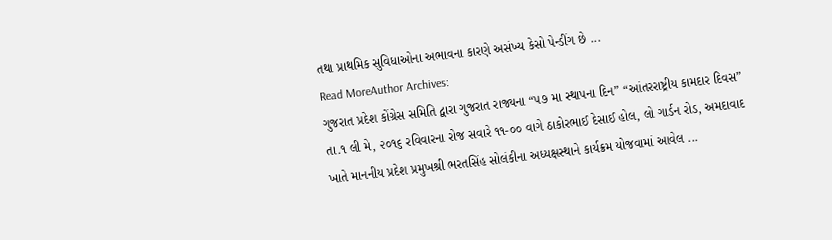તથા પ્રાથમિક સુવિધાઓના અભાવના કારણે અસંખ્ય કેસો પેન્ડીંગ છે ...
Read MoreAuthor Archives:
ગુજરાત પ્રદેશ કોંગ્રેસ સમિતિ દ્વારા ગુજરાત રાજ્યના “૫૭ મા સ્થાપના દિન” “આંતરરાષ્ટ્રીય કામદાર દિવસ” તા.૧ લી મે, ૨૦૧૬ રવિવારના રોજ સવારે ૧૧-૦૦ વાગે ઠાકોરભાઈ દેસાઈ હોલ, લો ગાર્ડન રોડ, અમદાવાદ ખાતે માનનીય પ્રદેશ પ્રમુખશ્રી ભરતસિંહ સોલંકીના અધ્યક્ષસ્થાને કાર્યક્રમ યોજવામાં આવેલ ...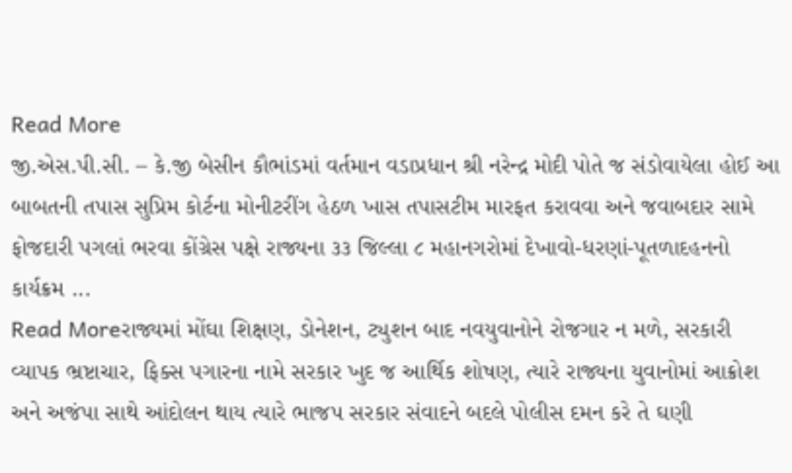Read More
જી.એસ.પી.સી. – કે.જી બેસીન કૌભાંડમાં વર્તમાન વડાપ્રધાન શ્રી નરેન્દ્ર મોદી પોતે જ સંડોવાયેલા હોઈ આ બાબતની તપાસ સુપ્રિમ કોર્ટના મોનીટરીંગ હેઠળ ખાસ તપાસટીમ મારફત કરાવવા અને જવાબદાર સામે ફોજદારી પગલાં ભરવા કોંગ્રેસ પક્ષે રાજ્યના ૩૩ જિલ્લા ૮ મહાનગરોમાં દેખાવો-ધરણાં-પૂતળાદહનનો કાર્યક્રમ ...
Read Moreરાજ્યમાં મોંઘા શિક્ષણ, ડોનેશન, ટ્યુશન બાદ નવયુવાનોને રોજગાર ન મળે, સરકારી વ્યાપક ભ્રષ્ટાચાર, ફિક્સ પગારના નામે સરકાર ખુદ જ આર્થિક શોષણ, ત્યારે રાજ્યના યુવાનોમાં આક્રોશ અને અજંપા સાથે આંદોલન થાય ત્યારે ભાજપ સરકાર સંવાદને બદલે પોલીસ દમન કરે તે ઘણી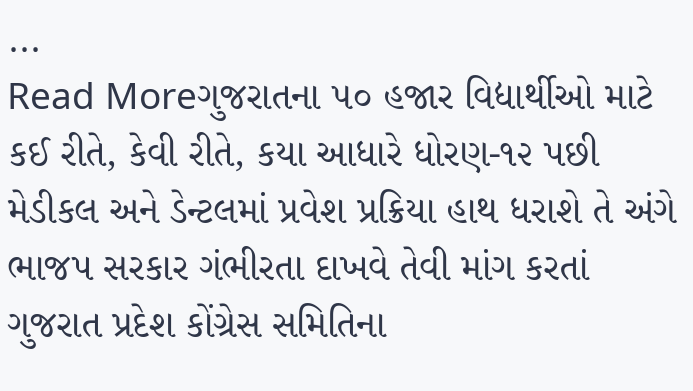...
Read Moreગુજરાતના ૫૦ હજાર વિદ્યાર્થીઓ માટે કઈ રીતે, કેવી રીતે, કયા આધારે ધોરણ-૧૨ પછી મેડીકલ અને ડેન્ટલમાં પ્રવેશ પ્રક્રિયા હાથ ધરાશે તે અંગે ભાજપ સરકાર ગંભીરતા દાખવે તેવી માંગ કરતાં ગુજરાત પ્રદેશ કોંગ્રેસ સમિતિના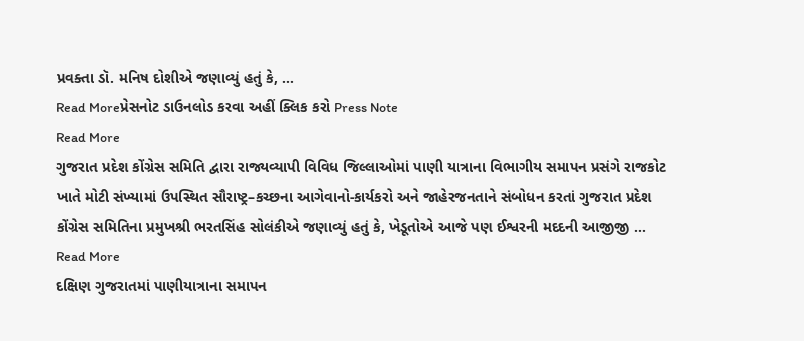પ્રવક્તા ડૉ. મનિષ દોશીએ જણાવ્યું હતું કે, ...
Read Moreપ્રેસનોટ ડાઉનલોડ કરવા અહીં ક્લિક કરો Press Note
Read More
ગુજરાત પ્રદેશ કોંગ્રેસ સમિતિ દ્વારા રાજ્યવ્યાપી વિવિધ જિલ્લાઓમાં પાણી યાત્રાના વિભાગીય સમાપન પ્રસંગે રાજકોટ ખાતે મોટી સંખ્યામાં ઉપસ્થિત સૌરાષ્ટ્ર–કચ્છના આગેવાનો-કાર્યકરો અને જાહેરજનતાને સંબોધન કરતાં ગુજરાત પ્રદેશ કોંગ્રેસ સમિતિના પ્રમુખશ્રી ભરતસિંહ સોલંકીએ જણાવ્યું હતું કે, ખેડૂતોએ આજે પણ ઈશ્વરની મદદની આજીજી ...
Read More
દક્ષિણ ગુજરાતમાં પાણીયાત્રાના સમાપન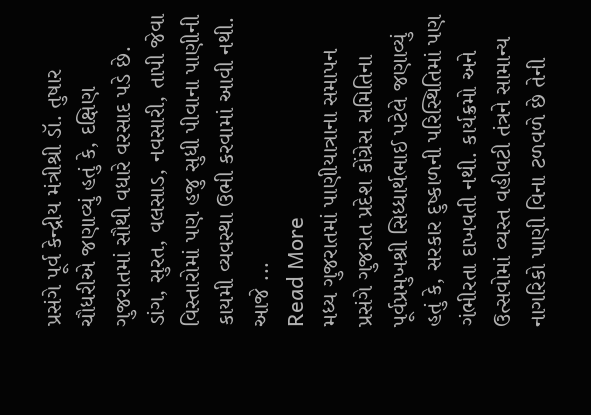પ્રસંગે પૂર્વ કેન્દ્રીય મંત્રીશ્રી ડૉ. તુષાર ચૌધરીએ જણાવ્યું હતું કે, દક્ષિણ ગુજરાતમાં સૌથી વધારે વરસાદ પડે છે. ડાંગ, સુરત, વલસાડ, નવસારી, તાપી જેવા વિસ્તારોમાં પણ હજુ સુધી પીવાના પાણીની કાયમી વ્યવસ્થા ઉભી કરવામાં આવી નથી. આજે ...
Read More
મધ્ય ગુજરાતમાં પાણીયાત્રાના સમાપન પ્રસંગે ગુજરાત પ્રદેશ કોંગ્રેસ સમિતિના પૂર્વપ્રમુખશ્રી સિધ્ધાર્થભાઈ પટેલે જણાવ્યું હતું કે, સરકાર દુષ્કાળની પરિસ્થિતિમાં પણ ગંભીરતા દાખવતી નથી. કાર્યક્રમો અને ઉત્સવોમાં વ્યસ્ત વહીવટી તંત્રને સામાન્ય નાગરિકો પાણી વિના ટળવળે છે તેની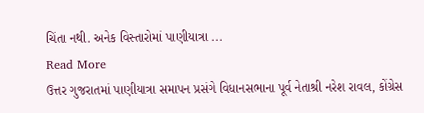ચિંતા નથી. અનેક વિસ્તારોમાં પાણીયાત્રા ...
Read More
ઉત્તર ગુજરાતમાં પાણીયાત્રા સમાપન પ્રસંગે વિધાનસભાના પૂર્વ નેતાશ્રી નરેશ રાવલ, કોંગ્રેસ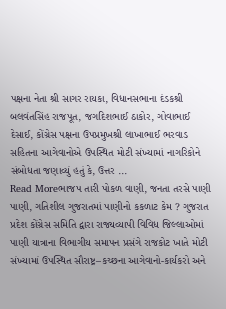પક્ષના નેતા શ્રી સાગર રાયકા, વિધાનસભાના દંડકશ્રી બલવંતસિંહ રાજપૂત, જગદિશભાઈ ઠાકોર, ગોવાભાઈ દેસાઈ, કોંગ્રેસ પક્ષના ઉપપ્રમુખશ્રી લાખાભાઈ ભરવાડ સહિતના આગેવાનોએ ઉપસ્થિત મોટી સંખ્યામાં નાગરિકોને સંબોધતા જણાવ્યું હતું કે, ઉત્તર ...
Read Moreભાજપ તારી પોકળ વાણી, જનતા તરસે પાણી પાણી, ગતિશીલ ગુજરાતમાં પાણીનો કકળાટ કેમ ? ગુજરાત પ્રદેશ કોંગ્રેસ સમિતિ દ્વારા રાજ્યવ્યાપી વિવિધ જિલ્લાઓમાં પાણી યાત્રાના વિભાગીય સમાપન પ્રસંગે રાજકોટ ખાતે મોટી સંખ્યામાં ઉપસ્થિત સૌરાષ્ટ્ર–કચ્છના આગેવાનો-કાર્યકરો અને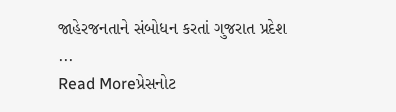જાહેરજનતાને સંબોધન કરતાં ગુજરાત પ્રદેશ ...
Read Moreપ્રેસનોટ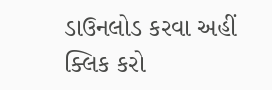ડાઉનલોડ કરવા અહીં ક્લિક કરો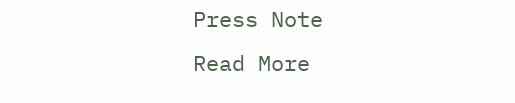Press Note
Read More